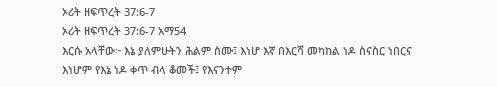ኦሪት ዘፍጥረት 37:6-7
ኦሪት ዘፍጥረት 37:6-7 አማ54
እርሱ አላቸው፦ እኔ ያለምሁትን ሕልም ስሙ፤ እነሆ እኛ በእርሻ መካከል ነዶ ስናስር ነበርና እነሆም የእኔ ነዶ ቀጥ ብላ ቆመች፤ የእናንተም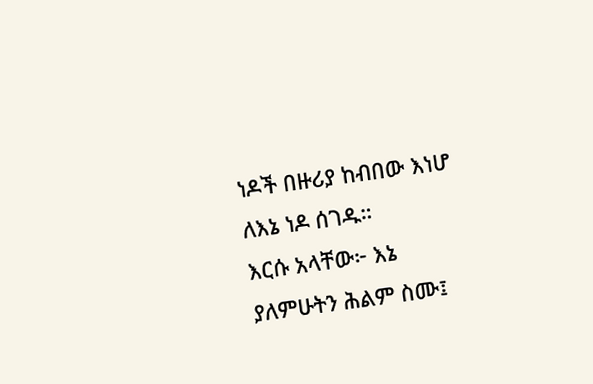ነዶች በዙሪያ ከብበው እነሆ ለእኔ ነዶ ሰገዱ።
እርሱ አላቸው፦ እኔ ያለምሁትን ሕልም ስሙ፤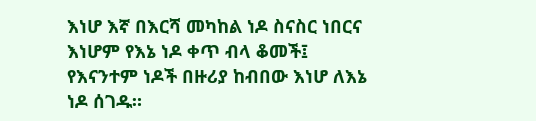እነሆ እኛ በእርሻ መካከል ነዶ ስናስር ነበርና እነሆም የእኔ ነዶ ቀጥ ብላ ቆመች፤ የእናንተም ነዶች በዙሪያ ከብበው እነሆ ለእኔ ነዶ ሰገዱ።